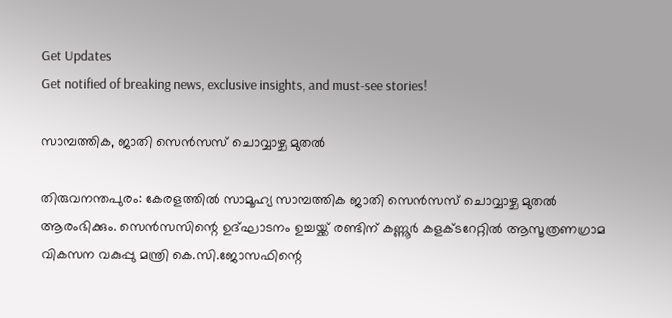Get Updates
Get notified of breaking news, exclusive insights, and must-see stories!

സാമ്പത്തിക, ജാതി സെന്‍സസ് ചൊവ്വാഴ്ച മുതല്‍

തിരുവനന്തപുരം: കേരളത്തില്‍ സാമൂഹ്യ സാമ്പത്തിക ജാതി സെന്‍സസ് ചൊവ്വാഴ്ച മുതല്‍ ആരംഭിക്കും. സെന്‍സസിന്റെ ഉദ്ഘാടനം ഉച്ചയ്ക്ക് രണ്ടിന് കണ്ണൂര്‍ കളക്ടറേറ്റില്‍ ആസൂത്രണഗ്രാമ വികസന വകുപ്പു മന്ത്രി കെ.സി.ജോസഫിന്റെ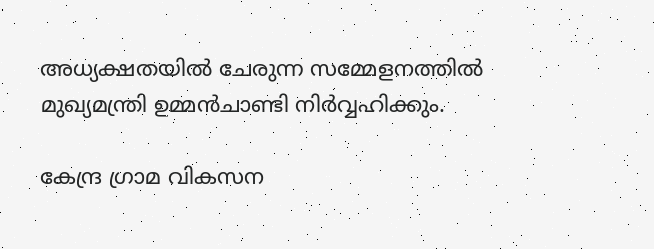അധ്യക്ഷതയില്‍ ചേരുന്ന സമ്മേളനത്തില്‍ മുഖ്യമന്ത്രി ഉമ്മന്‍ചാണ്ടി നിര്‍വ്വഹിക്കും.

കേന്ദ്ര ഗ്രാമ വികസന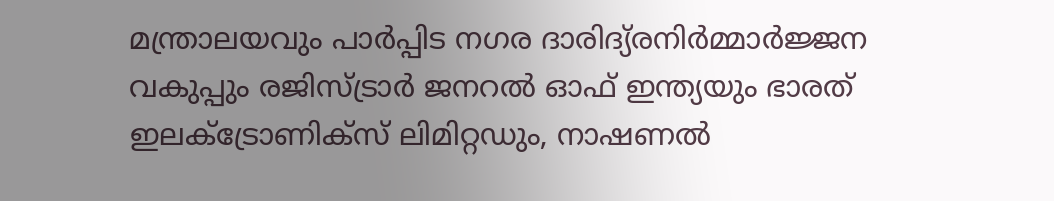മന്ത്രാലയവും പാര്‍പ്പിട നഗര ദാരിദ്യ്രനിര്‍മ്മാര്‍ജ്ജന വകുപ്പും രജിസ്ട്രാര്‍ ജനറല്‍ ഓഫ് ഇന്ത്യയും ഭാരത് ഇലക്ട്രോണിക്‌സ് ലിമിറ്റഡും, നാഷണല്‍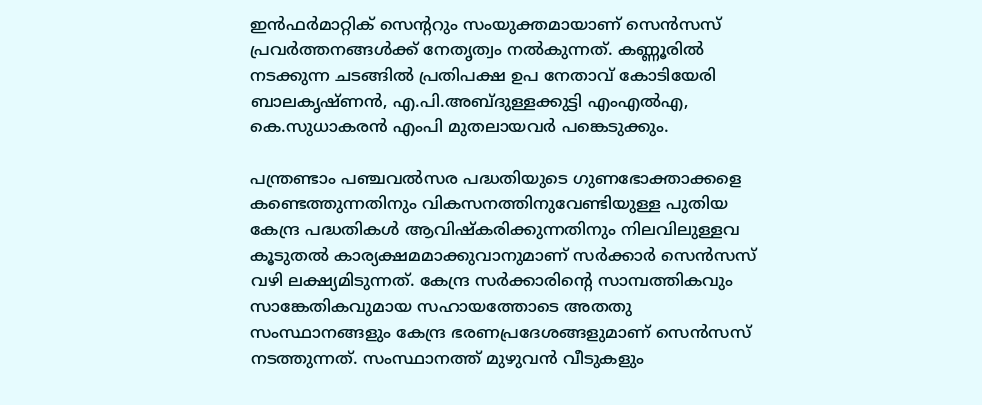ഇന്‍ഫര്‍മാറ്റിക് സെന്ററും സംയുക്തമായാണ് സെന്‍സസ് പ്രവര്‍ത്തനങ്ങള്‍ക്ക് നേതൃത്വം നല്‍കുന്നത്. കണ്ണൂരില്‍ നടക്കുന്ന ചടങ്ങില്‍ പ്രതിപക്ഷ ഉപ നേതാവ് കോടിയേരി ബാലകൃഷ്ണന്‍, എ.പി.അബ്ദുള്ളക്കുട്ടി എംഎല്‍എ, കെ.സുധാകരന്‍ എംപി മുതലായവര്‍ പങ്കെടുക്കും.

പന്ത്രണ്ടാം പഞ്ചവല്‍സര പദ്ധതിയുടെ ഗുണഭോക്താക്കളെ കണ്ടെത്തുന്നതിനും വികസനത്തിനുവേണ്ടിയുള്ള പുതിയ കേന്ദ്ര പദ്ധതികള്‍ ആവിഷ്‌കരിക്കുന്നതിനും നിലവിലുള്ളവ കൂടുതല്‍ കാര്യക്ഷമമാക്കുവാനുമാണ് സര്‍ക്കാര്‍ സെന്‍സസ് വഴി ലക്ഷ്യമിടുന്നത്. കേന്ദ്ര സര്‍ക്കാരിന്റെ സാമ്പത്തികവും സാങ്കേതികവുമായ സഹായത്തോടെ അതതു സംസ്ഥാനങ്ങളും കേന്ദ്ര ഭരണപ്രദേശങ്ങളുമാണ് സെന്‍സസ് നടത്തുന്നത്. സംസ്ഥാനത്ത് മുഴുവന്‍ വീടുകളും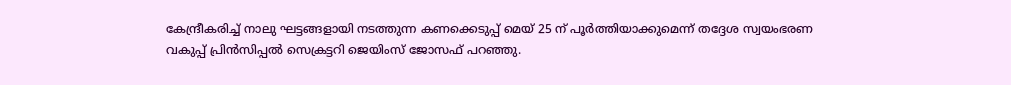കേന്ദ്രീകരിച്ച് നാലു ഘട്ടങ്ങളായി നടത്തുന്ന കണക്കെടുപ്പ് മെയ് 25 ന് പൂര്‍ത്തിയാക്കുമെന്ന് തദ്ദേശ സ്വയംഭരണ വകുപ്പ് പ്രിന്‍സിപ്പല്‍ സെക്രട്ടറി ജെയിംസ് ജോസഫ് പറഞ്ഞു.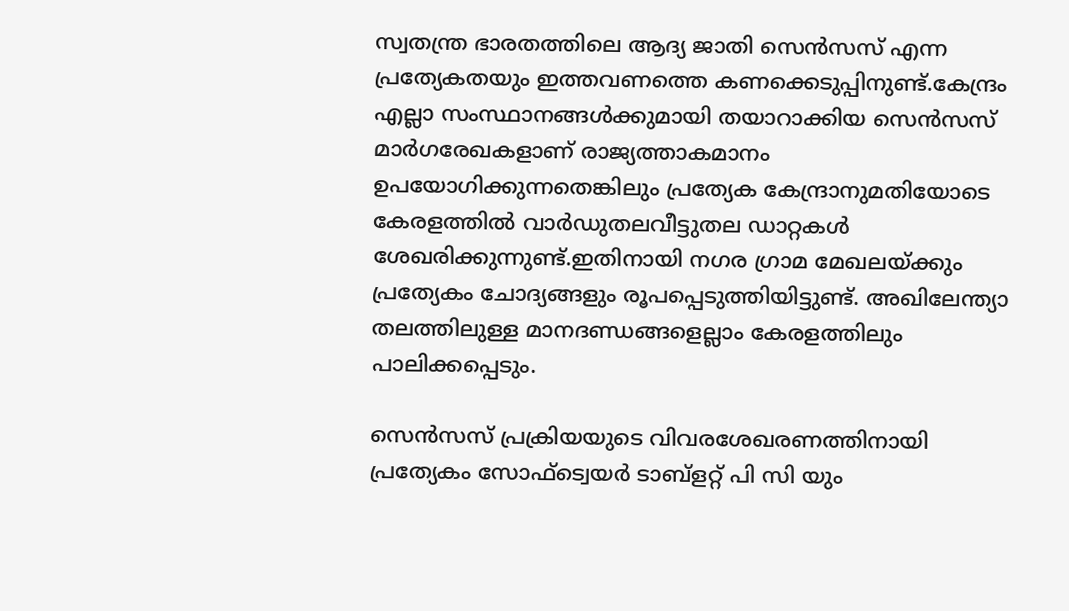സ്വതന്ത്ര ഭാരതത്തിലെ ആദ്യ ജാതി സെന്‍സസ് എന്ന പ്രത്യേകതയും ഇത്തവണത്തെ കണക്കെടുപ്പിനുണ്ട്.കേന്ദ്രം എല്ലാ സംസ്ഥാനങ്ങള്‍ക്കുമായി തയാറാക്കിയ സെന്‍സസ് മാര്‍ഗരേഖകളാണ് രാജ്യത്താകമാനം ഉപയോഗിക്കുന്നതെങ്കിലും പ്രത്യേക കേന്ദ്രാനുമതിയോടെ കേരളത്തില്‍ വാര്‍ഡുതലവീട്ടുതല ഡാറ്റകള്‍ ശേഖരിക്കുന്നുണ്ട്.ഇതിനായി നഗര ഗ്രാമ മേഖലയ്ക്കും പ്രത്യേകം ചോദ്യങ്ങളും രൂപപ്പെടുത്തിയിട്ടുണ്ട്. അഖിലേന്ത്യാ തലത്തിലുള്ള മാനദണ്ഡങ്ങളെല്ലാം കേരളത്തിലും പാലിക്കപ്പെടും.

സെന്‍സസ് പ്രക്രിയയുടെ വിവരശേഖരണത്തിനായി പ്രത്യേകം സോഫ്‌ട്വെയര്‍ ടാബ്‌ളറ്റ് പി സി യും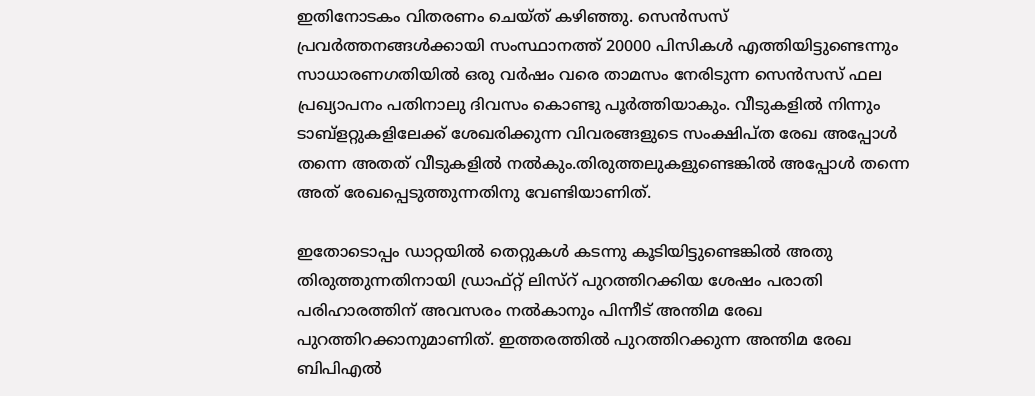ഇതിനോടകം വിതരണം ചെയ്ത് കഴിഞ്ഞു. സെന്‍സസ് പ്രവര്‍ത്തനങ്ങള്‍ക്കായി സംസ്ഥാനത്ത് 20000 പിസികള്‍ എത്തിയിട്ടുണ്ടെന്നും സാധാരണഗതിയില്‍ ഒരു വര്‍ഷം വരെ താമസം നേരിടുന്ന സെന്‍സസ് ഫല പ്രഖ്യാപനം പതിനാലു ദിവസം കൊണ്ടു പൂര്‍ത്തിയാകും. വീടുകളില്‍ നിന്നും ടാബ്‌ളറ്റുകളിലേക്ക് ശേഖരിക്കുന്ന വിവരങ്ങളുടെ സംക്ഷിപ്ത രേഖ അപ്പോള്‍ തന്നെ അതത് വീടുകളില്‍ നല്‍കും.തിരുത്തലുകളുണ്ടെങ്കില്‍ അപ്പോള്‍ തന്നെ അത് രേഖപ്പെടുത്തുന്നതിനു വേണ്ടിയാണിത്.

ഇതോടൊപ്പം ഡാറ്റയില്‍ തെറ്റുകള്‍ കടന്നു കൂടിയിട്ടുണ്ടെങ്കില്‍ അതു തിരുത്തുന്നതിനായി ഡ്രാഫ്റ്റ് ലിസ്‌റ് പുറത്തിറക്കിയ ശേഷം പരാതി പരിഹാരത്തിന് അവസരം നല്‍കാനും പിന്നീട് അന്തിമ രേഖ പുറത്തിറക്കാനുമാണിത്. ഇത്തരത്തില്‍ പുറത്തിറക്കുന്ന അന്തിമ രേഖ ബിപിഎല്‍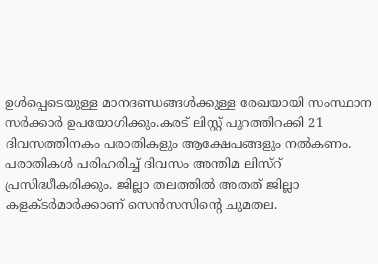ഉള്‍പ്പെടെയുള്ള മാനദണ്ഡങ്ങള്‍ക്കുള്ള രേഖയായി സംസ്ഥാന സര്‍ക്കാര്‍ ഉപയോഗിക്കും.കരട് ലിസ്റ്റ് പുറത്തിറക്കി 21 ദിവസത്തിനകം പരാതികളും ആക്ഷേപങ്ങളും നല്‍കണം. പരാതികള്‍ പരിഹരിച്ച് ദിവസം അന്തിമ ലിസ്‌റ് പ്രസിദ്ധീകരിക്കും. ജില്ലാ തലത്തില്‍ അതത് ജില്ലാ കളക്ടര്‍മാര്‍ക്കാണ് സെന്‍സസിന്റെ ചുമതല.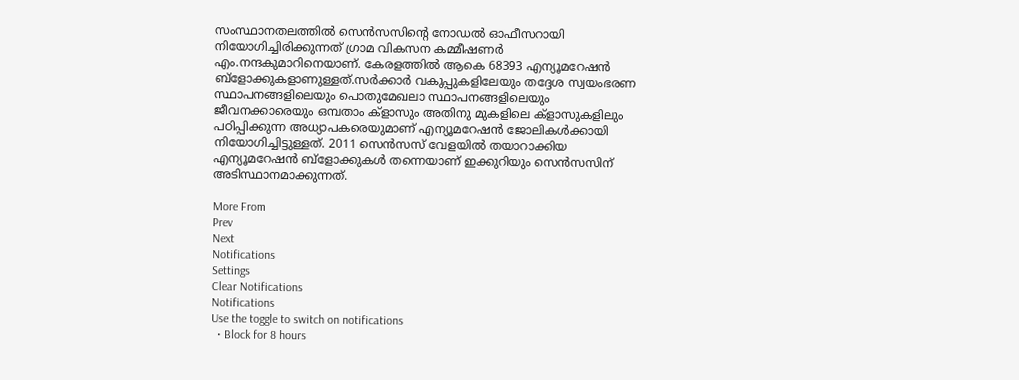സംസ്ഥാനതലത്തില്‍ സെന്‍സസിന്റെ നോഡല്‍ ഓഫീസറായി നിയോഗിച്ചിരിക്കുന്നത് ഗ്രാമ വികസന കമ്മീഷണര്‍ എം.നന്ദകുമാറിനെയാണ്. കേരളത്തില്‍ ആകെ 68393 എന്യൂമറേഷന്‍ ബ്‌ളോക്കുകളാണുള്ളത്.സര്‍ക്കാര്‍ വകുപ്പുകളിലേയും തദ്ദേശ സ്വയംഭരണ സ്ഥാപനങ്ങളിലെയും പൊതുമേഖലാ സ്ഥാപനങ്ങളിലെയും ജീവനക്കാരെയും ഒമ്പതാം ക്‌ളാസും അതിനു മുകളിലെ ക്‌ളാസുകളിലും പഠിപ്പിക്കുന്ന അധ്യാപകരെയുമാണ് എന്യൂമറേഷന്‍ ജോലികള്‍ക്കായി നിയോഗിച്ചിട്ടുള്ളത്. 2011 സെന്‍സസ് വേളയില്‍ തയാറാക്കിയ എന്യൂമറേഷന്‍ ബ്‌ളോക്കുകള്‍ തന്നെയാണ് ഇക്കുറിയും സെന്‍സസിന് അടിസ്ഥാനമാക്കുന്നത്.

More From
Prev
Next
Notifications
Settings
Clear Notifications
Notifications
Use the toggle to switch on notifications
  • Block for 8 hours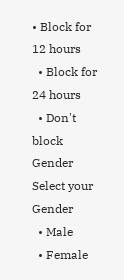• Block for 12 hours
  • Block for 24 hours
  • Don't block
Gender
Select your Gender
  • Male
  • Female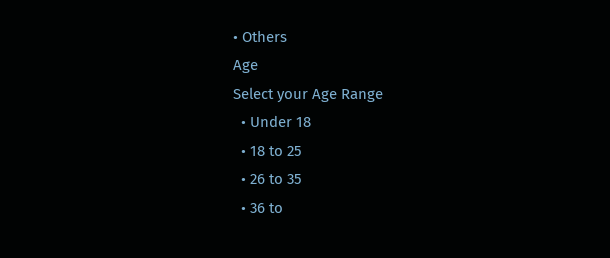• Others
Age
Select your Age Range
  • Under 18
  • 18 to 25
  • 26 to 35
  • 36 to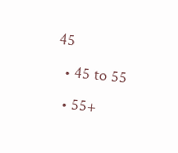45
  • 45 to 55
  • 55+